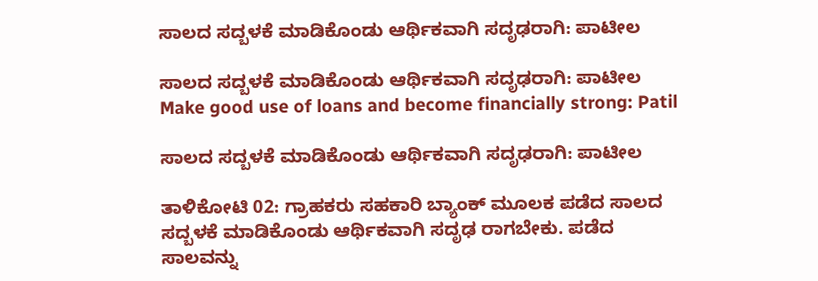ಸಾಲದ ಸದ್ಬಳಕೆ ಮಾಡಿಕೊಂಡು ಆರ್ಥಿಕವಾಗಿ ಸದೃಢರಾಗಿ: ಪಾಟೀಲ

ಸಾಲದ ಸದ್ಬಳಕೆ ಮಾಡಿಕೊಂಡು ಆರ್ಥಿಕವಾಗಿ ಸದೃಢರಾಗಿ: ಪಾಟೀಲ Make good use of loans and become financially strong: Patil

ಸಾಲದ ಸದ್ಬಳಕೆ ಮಾಡಿಕೊಂಡು ಆರ್ಥಿಕವಾಗಿ ಸದೃಢರಾಗಿ: ಪಾಟೀಲ

ತಾಳಿಕೋಟಿ 02: ಗ್ರಾಹಕರು ಸಹಕಾರಿ ಬ್ಯಾಂಕ್ ಮೂಲಕ ಪಡೆದ ಸಾಲದ ಸದ್ಬಳಕೆ ಮಾಡಿಕೊಂಡು ಆರ್ಥಿಕವಾಗಿ ಸದೃಢ ರಾಗಬೇಕು. ಪಡೆದ ಸಾಲವನ್ನು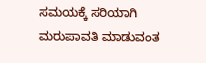ಸಮಯಕ್ಕೆ ಸರಿಯಾಗಿ ಮರುಪಾವತಿ ಮಾಡುವಂತ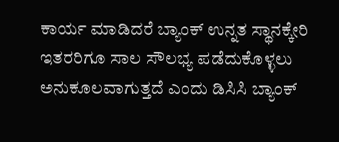ಕಾರ್ಯ ಮಾಡಿದರೆ ಬ್ಯಾಂಕ್ ಉನ್ನತ ಸ್ಥಾನಕ್ಕೇರಿ ಇತರರಿಗೂ ಸಾಲ ಸೌಲಭ್ಯ ಪಡೆದುಕೊಳ್ಳಲು ಅನುಕೂಲವಾಗುತ್ತದೆ ಎಂದು ಡಿಸಿಸಿ ಬ್ಯಾಂಕ್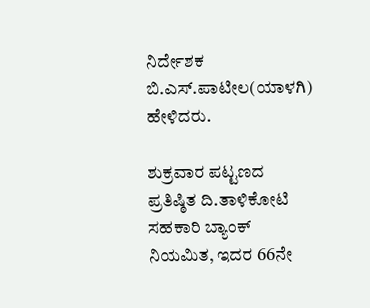ನಿರ್ದೇಶಕ ಬಿ.ಎಸ್‌.ಪಾಟೀಲ(ಯಾಳಗಿ) ಹೇಳಿದರು.

ಶುಕ್ರವಾರ ಪಟ್ಟಣದ ಪ್ರತಿಷ್ಠಿತ ದಿ.ತಾಳಿಕೋಟಿ ಸಹಕಾರಿ ಬ್ಯಾಂಕ್ ನಿಯಮಿತ, ಇದರ 66ನೇ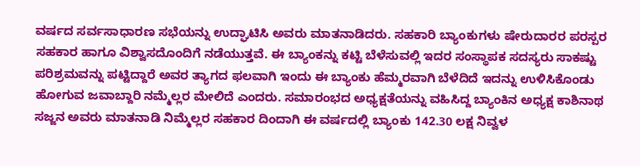ವರ್ಷದ ಸರ್ವಸಾಧಾರಣ ಸಭೆಯನ್ನು ಉದ್ಘಾಟಿಸಿ ಅವರು ಮಾತನಾಡಿದರು. ಸಹಕಾರಿ ಬ್ಯಾಂಕುಗಳು ಷೇರುದಾರರ ಪರಸ್ಪರ ಸಹಕಾರ ಹಾಗೂ ವಿಶ್ವಾಸದೊಂದಿಗೆ ನಡೆಯುತ್ತವೆ. ಈ ಬ್ಯಾಂಕನ್ನು ಕಟ್ಟಿ ಬೆಳೆಸುವಲ್ಲಿ ಇದರ ಸಂಸ್ಥಾಪಕ ಸದಸ್ಯರು ಸಾಕಷ್ಟು ಪರಿಶ್ರಮವನ್ನು ಪಟ್ಟಿದ್ದಾರೆ ಅವರ ತ್ಯಾಗದ ಫಲವಾಗಿ ಇಂದು ಈ ಬ್ಯಾಂಕು ಹೆಮ್ಮರವಾಗಿ ಬೆಳೆದಿದೆ ಇದನ್ನು ಉಳಿಸಿಕೊಂಡು ಹೋಗುವ ಜವಾಬ್ದಾರಿ ನಮ್ಮೆಲ್ಲರ ಮೇಲಿದೆ ಎಂದರು. ಸಮಾರಂಭದ ಅಧ್ಯಕ್ಷತೆಯನ್ನು ವಹಿಸಿದ್ದ ಬ್ಯಾಂಕಿನ ಅಧ್ಯಕ್ಷ ಕಾಶಿನಾಥ ಸಜ್ಜನ ಅವರು ಮಾತನಾಡಿ ನಿಮ್ಮೆಲ್ಲರ ಸಹಕಾರ ದಿಂದಾಗಿ ಈ ವರ್ಷದಲ್ಲಿ ಬ್ಯಾಂಕು 142.30 ಲಕ್ಷ ನಿವ್ವಳ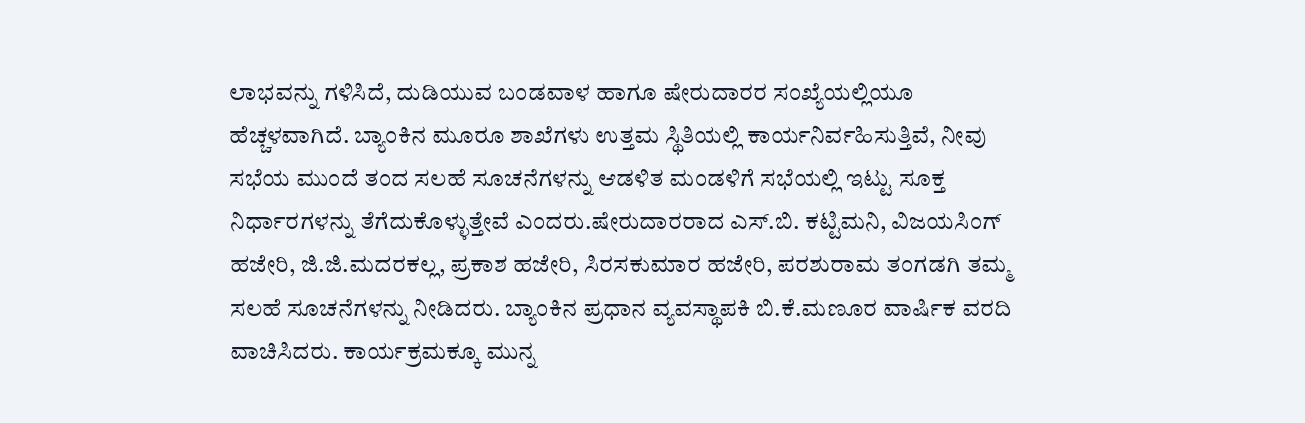ಲಾಭವನ್ನು ಗಳಿಸಿದೆ, ದುಡಿಯುವ ಬಂಡವಾಳ ಹಾಗೂ ಷೇರುದಾರರ ಸಂಖ್ಯೆಯಲ್ಲಿಯೂ ಹೆಚ್ಚಳವಾಗಿದೆ. ಬ್ಯಾಂಕಿನ ಮೂರೂ ಶಾಖೆಗಳು ಉತ್ತಮ ಸ್ಥಿತಿಯಲ್ಲಿ ಕಾರ್ಯನಿರ್ವಹಿಸುತ್ತಿವೆ, ನೀವು ಸಭೆಯ ಮುಂದೆ ತಂದ ಸಲಹೆ ಸೂಚನೆಗಳನ್ನು ಆಡಳಿತ ಮಂಡಳಿಗೆ ಸಭೆಯಲ್ಲಿ ಇಟ್ಟು ಸೂಕ್ತ ನಿರ್ಧಾರಗಳನ್ನು ತೆಗೆದುಕೊಳ್ಳುತ್ತೇವೆ ಎಂದರು.ಷೇರುದಾರರಾದ ಎಸ್‌.ಬಿ. ಕಟ್ಟಿಮನಿ, ವಿಜಯಸಿಂಗ್ ಹಜೇರಿ, ಜಿ.ಜಿ.ಮದರಕಲ್ಲ, ಪ್ರಕಾಶ ಹಜೇರಿ, ಸಿರಸಕುಮಾರ ಹಜೇರಿ, ಪರಶುರಾಮ ತಂಗಡಗಿ ತಮ್ಮ ಸಲಹೆ ಸೂಚನೆಗಳನ್ನು ನೀಡಿದರು. ಬ್ಯಾಂಕಿನ ಪ್ರಧಾನ ವ್ಯವಸ್ಥಾಪಕಿ ಬಿ.ಕೆ.ಮಣೂರ ವಾರ್ಷಿಕ ವರದಿ ವಾಚಿಸಿದರು. ಕಾರ್ಯಕ್ರಮಕ್ಕೂ ಮುನ್ನ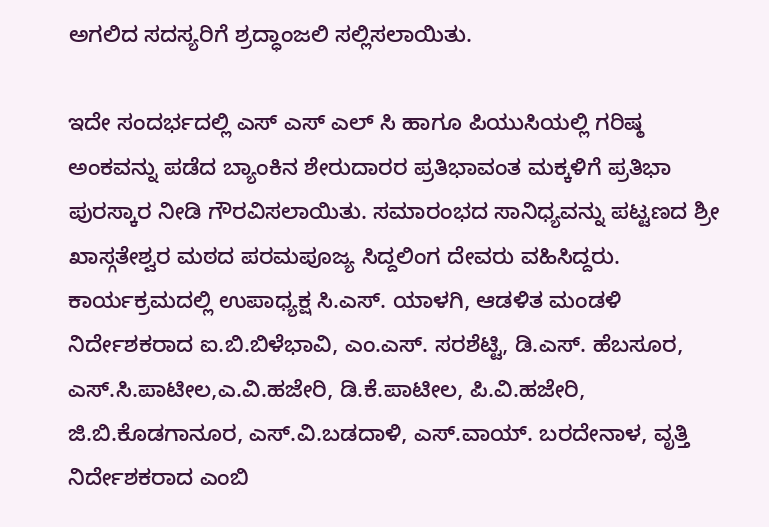ಅಗಲಿದ ಸದಸ್ಯರಿಗೆ ಶ್ರದ್ಧಾಂಜಲಿ ಸಲ್ಲಿಸಲಾಯಿತು.

ಇದೇ ಸಂದರ್ಭದಲ್ಲಿ ಎಸ್ ಎಸ್ ಎಲ್ ಸಿ ಹಾಗೂ ಪಿಯುಸಿಯಲ್ಲಿ ಗರಿಷ್ಠ ಅಂಕವನ್ನು ಪಡೆದ ಬ್ಯಾಂಕಿನ ಶೇರುದಾರರ ಪ್ರತಿಭಾವಂತ ಮಕ್ಕಳಿಗೆ ಪ್ರತಿಭಾ ಪುರಸ್ಕಾರ ನೀಡಿ ಗೌರವಿಸಲಾಯಿತು. ಸಮಾರಂಭದ ಸಾನಿಧ್ಯವನ್ನು ಪಟ್ಟಣದ ಶ್ರೀ ಖಾಸ್ಗತೇಶ್ವರ ಮಠದ ಪರಮಪೂಜ್ಯ ಸಿದ್ದಲಿಂಗ ದೇವರು ವಹಿಸಿದ್ದರು. ಕಾರ್ಯಕ್ರಮದಲ್ಲಿ ಉಪಾಧ್ಯಕ್ಷ ಸಿ.ಎಸ್‌. ಯಾಳಗಿ, ಆಡಳಿತ ಮಂಡಳಿ ನಿರ್ದೇಶಕರಾದ ಐ.ಬಿ.ಬಿಳೆಭಾವಿ, ಎಂ.ಎಸ್‌. ಸರಶೆಟ್ಟಿ, ಡಿ.ಎಸ್‌. ಹೆಬಸೂರ, ಎಸ್‌.ಸಿ.ಪಾಟೀಲ,ಎ.ವಿ.ಹಜೇರಿ, ಡಿ.ಕೆ.ಪಾಟೀಲ, ಪಿ.ವಿ.ಹಜೇರಿ, ಜಿ.ಬಿ.ಕೊಡಗಾನೂರ, ಎಸ್‌.ವಿ.ಬಡದಾಳಿ, ಎಸ್‌.ವಾಯ್‌. ಬರದೇನಾಳ, ವೃತ್ತಿ ನಿರ್ದೇಶಕರಾದ ಎಂಬಿ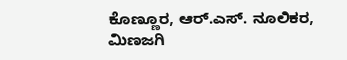ಕೊಣ್ಣೂರ, ಆರ್‌.ಎಸ್‌. ನೂಲಿಕರ, ಮಿಣಜಗಿ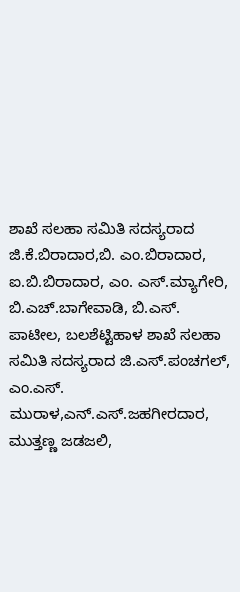ಶಾಖೆ ಸಲಹಾ ಸಮಿತಿ ಸದಸ್ಯರಾದ ಜಿ.ಕೆ.ಬಿರಾದಾರ,ಬಿ. ಎಂ.ಬಿರಾದಾರ, ಐ.ಬಿ.ಬಿರಾದಾರ, ಎಂ. ಎಸ್‌.ಮ್ಯಾಗೇರಿ, ಬಿ.ಎಚ್‌.ಬಾಗೇವಾಡಿ, ಬಿ.ಎಸ್‌. ಪಾಟೀಲ, ಬಲಶೆಟ್ಟಿಹಾಳ ಶಾಖೆ ಸಲಹಾ ಸಮಿತಿ ಸದಸ್ಯರಾದ ಜಿ.ಎಸ್‌.ಪಂಚಗಲ್, ಎಂ.ಎಸ್‌. ಮುರಾಳ,ಎನ್‌.ಎಸ್‌.ಜಹಗೀರದಾರ, ಮುತ್ತಣ್ಣ ಜಡಜಲಿ,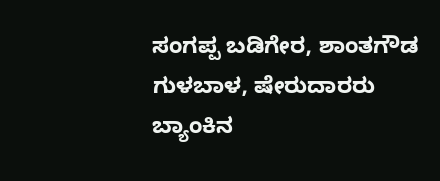ಸಂಗಪ್ಪ ಬಡಿಗೇರ, ಶಾಂತಗೌಡ ಗುಳಬಾಳ, ಷೇರುದಾರರು ಬ್ಯಾಂಕಿನ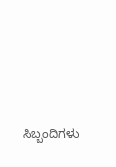ಸಿಬ್ಬಂದಿಗಳು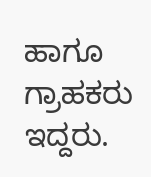ಹಾಗೂ ಗ್ರಾಹಕರು ಇದ್ದರು.